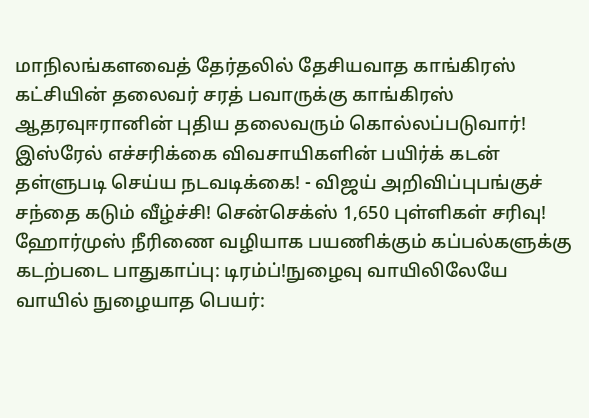மாநிலங்களவைத் தேர்தலில் தேசியவாத காங்கிரஸ் கட்சியின் தலைவர் சரத் பவாருக்கு காங்கிரஸ் ஆதரவுஈரானின் புதிய தலைவரும் கொல்லப்படுவார்! இஸ்ரேல் எச்சரிக்கை விவசாயிகளின் பயிர்க் கடன் தள்ளுபடி செய்ய நடவடிக்கை! - விஜய் அறிவிப்புபங்குச் சந்தை கடும் வீழ்ச்சி! சென்செக்ஸ் 1,650 புள்ளிகள் சரிவு! ஹோர்முஸ் நீரிணை வழியாக பயணிக்கும் கப்பல்களுக்கு கடற்படை பாதுகாப்பு: டிரம்ப்!நுழைவு வாயிலிலேயே வாயில் நுழையாத பெயர்: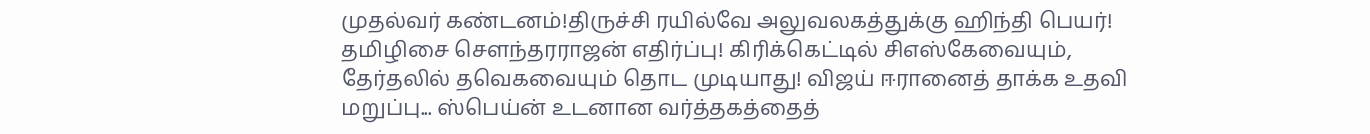முதல்வர் கண்டனம்!திருச்சி ரயில்வே அலுவலகத்துக்கு ஹிந்தி பெயர்! தமிழிசை செளந்தரராஜன் எதிர்ப்பு! கிரிக்கெட்டில் சிஎஸ்கேவையும், தேர்தலில் தவெகவையும் தொட முடியாது! விஜய் ஈரானைத் தாக்க உதவி மறுப்பு... ஸ்பெய்ன் உடனான வர்த்தகத்தைத்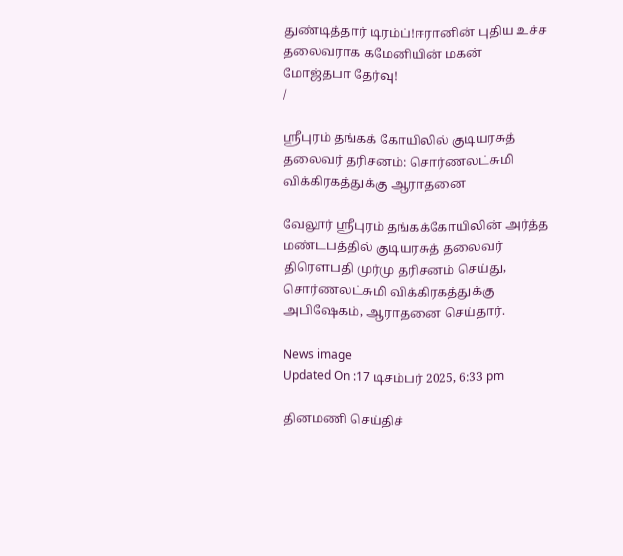துண்டித்தார் டிரம்ப்!ஈரானின் புதிய உச்ச தலைவராக கமேனியின் மகன் மோஜ்தபா தேர்வு!
/

ஸ்ரீபுரம் தங்கக் கோயிலில் குடியரசுத் தலைவர் தரிசனம்: சொர்ணலட்சுமி விக்கிரகத்துக்கு ஆராதனை

வேலூர் ஸ்ரீபுரம் தங்கக்கோயிலின் அர்த்த மண்டபத்தில் குடியரசுத் தலைவர் திரௌபதி முர்மு தரிசனம் செய்து, சொர்ணலட்சுமி விக்கிரகத்துக்கு அபிஷேகம், ஆராதனை செய்தார்.

News image
Updated On :17 டிசம்பர் 2025, 6:33 pm

தினமணி செய்திச்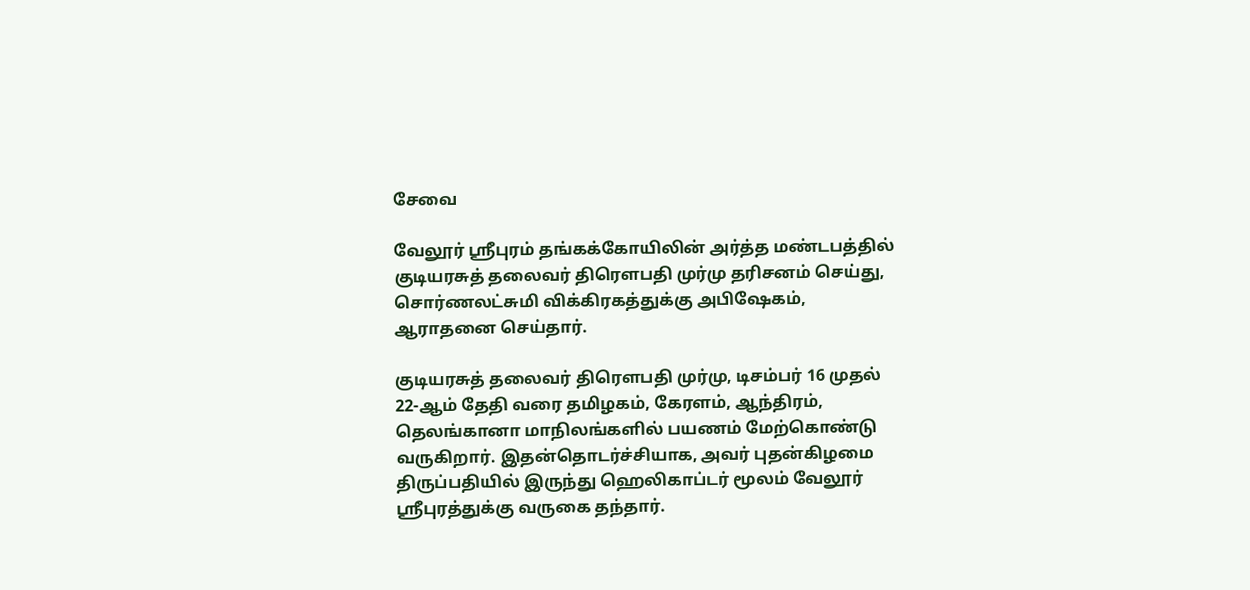சேவை

வேலூர் ஸ்ரீபுரம் தங்கக்கோயிலின் அர்த்த மண்டபத்தில் குடியரசுத் தலைவர் திரௌபதி முர்மு தரிசனம் செய்து, சொர்ணலட்சுமி விக்கிரகத்துக்கு அபிஷேகம், ஆராதனை செய்தார்.

குடியரசுத் தலைவர் திரௌபதி முர்மு, டிசம்பர் 16 முதல் 22-ஆம் தேதி வரை தமிழகம், கேரளம், ஆந்திரம், தெலங்கானா மாநிலங்களில் பயணம் மேற்கொண்டு வருகிறார். இதன்தொடர்ச்சியாக, அவர் புதன்கிழமை திருப்பதியில் இருந்து ஹெலிகாப்டர் மூலம் வேலூர் ஸ்ரீபுரத்துக்கு வருகை தந்தார்.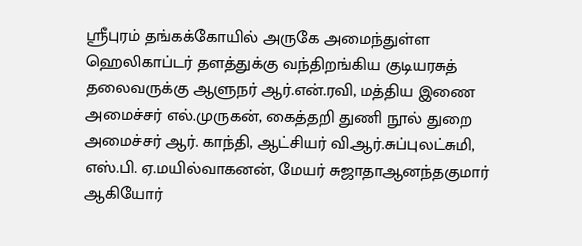ஸ்ரீபுரம் தங்கக்கோயில் அருகே அமைந்துள்ள ஹெலிகாப்டர் தளத்துக்கு வந்திறங்கிய குடியரசுத் தலைவருக்கு ஆளுநர் ஆர்.என்.ரவி, மத்திய இணை அமைச்சர் எல்.முருகன், கைத்தறி துணி நூல் துறை அமைச்சர் ஆர். காந்தி, ஆட்சியர் வி.ஆர்.சுப்புலட்சுமி, எஸ்.பி. ஏ.மயில்வாகனன், மேயர் சுஜாதாஆனந்தகுமார் ஆகியோர்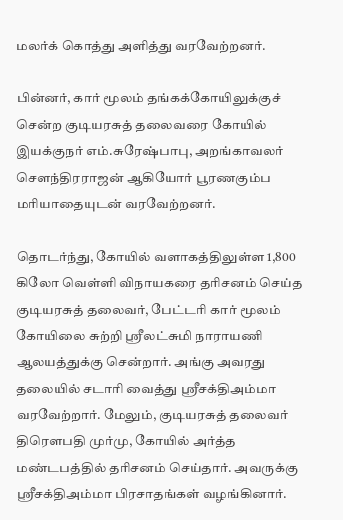மலர்க் கொத்து அளித்து வரவேற்றனர்.

பின்னர், கார் மூலம் தங்கக்கோயிலுக்குச் சென்ற குடியரசுத் தலைவரை கோயில் இயக்குநர் எம்.சுரேஷ்பாபு, அறங்காவலர் சௌந்திரராஜன் ஆகியோர் பூரணகும்ப மரியாதையுடன் வரவேற்றனர்.

தொடர்ந்து, கோயில் வளாகத்திலுள்ள 1,800 கிலோ வெள்ளி விநாயகரை தரிசனம் செய்த குடியரசுத் தலைவர், பேட்டரி கார் மூலம் கோயிலை சுற்றி ஸ்ரீலட்சுமி நாராயணி ஆலயத்துக்கு சென்றார். அங்கு அவரது தலையில் சடாரி வைத்து ஸ்ரீசக்திஅம்மா வரவேற்றார். மேலும், குடியரசுத் தலைவர் திரௌபதி முர்மு, கோயில் அர்த்த மண்டபத்தில் தரிசனம் செய்தார். அவருக்கு ஸ்ரீசக்திஅம்மா பிரசாதங்கள் வழங்கினார்.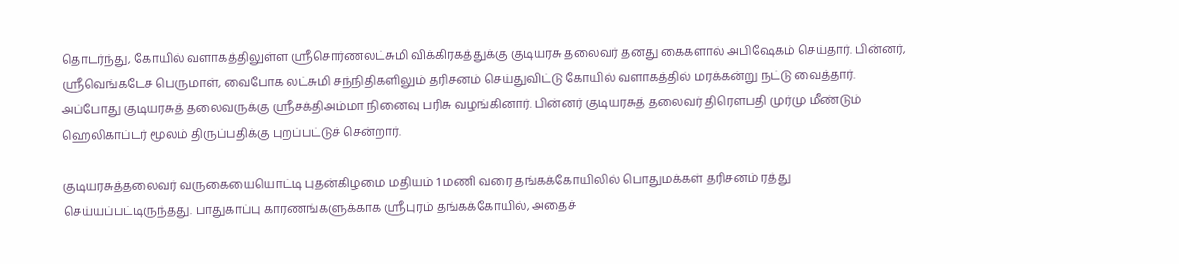தொடர்ந்து, கோயில் வளாகத்திலுள்ள ஸ்ரீசொர்ணலட்சுமி விக்கிரகத்துக்கு குடியரசு தலைவர் தனது கைகளால் அபிஷேகம் செய்தார். பின்னர், ஸ்ரீவெங்கடேச பெருமாள், வைபோக லட்சுமி சந்நிதிகளிலும் தரிசனம் செய்துவிட்டு கோயில் வளாகத்தில் மரக்கன்று நட்டு வைத்தார். அப்போது குடியரசுத் தலைவருக்கு ஸ்ரீசக்திஅம்மா நினைவு பரிசு வழங்கினார். பின்னர் குடியரசுத் தலைவர் திரௌபதி முர்மு மீண்டும் ஹெலிகாப்டர் மூலம் திருப்பதிக்கு புறப்பட்டுச் சென்றார்.

குடியரசுத்தலைவர் வருகையையொட்டி புதன்கிழமை மதியம் 1 மணி வரை தங்கக்கோயிலில் பொதுமக்கள் தரிசனம் ரத்து செய்யப்பட்டிருந்தது. பாதுகாப்பு காரணங்களுக்காக ஸ்ரீபுரம் தங்கக்கோயில், அதைச்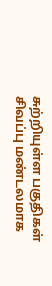சுற்றியுள்ள பகுதிகள் சிவப்பு மண்டலமாக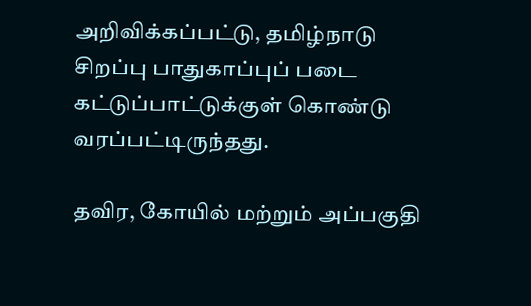அறிவிக்கப்பட்டு, தமிழ்நாடு சிறப்பு பாதுகாப்புப் படை கட்டுப்பாட்டுக்குள் கொண்டு வரப்பட்டிருந்தது.

தவிர, கோயில் மற்றும் அப்பகுதி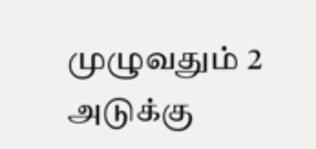முழுவதும் 2 அடுக்கு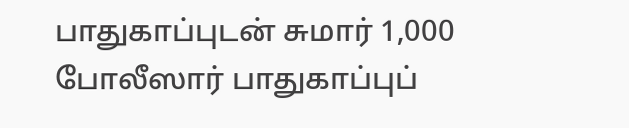பாதுகாப்புடன் சுமார் 1,000 போலீஸார் பாதுகாப்புப்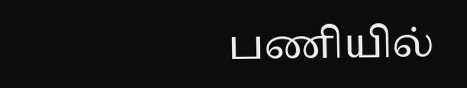பணியில்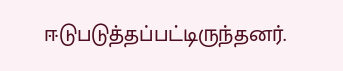ஈடுபடுத்தப்பட்டிருந்தனர்.